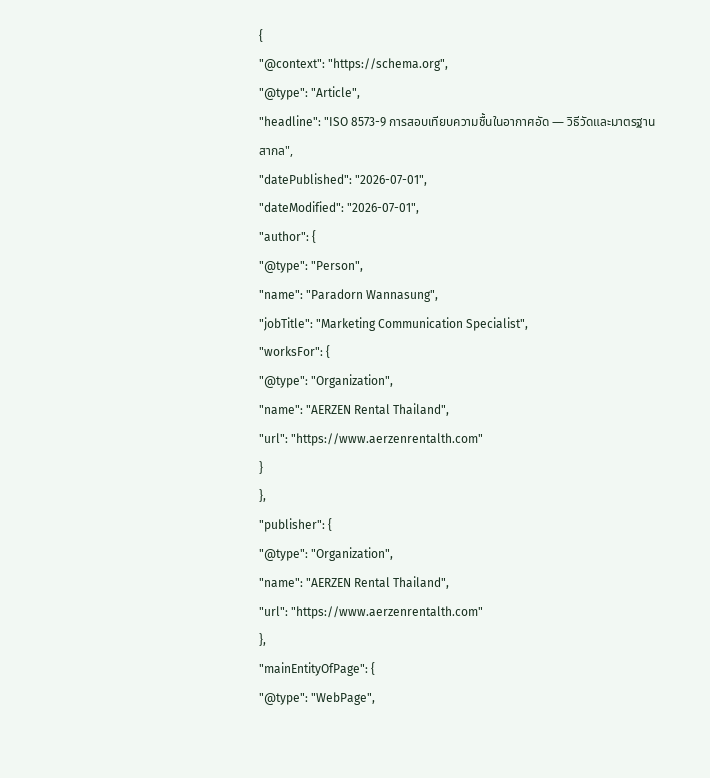{
"@context": "https://schema.org",
"@type": "Article",
"headline": "ISO 8573-9 การสอบเทียบความชื้นในอากาศอัด — วิธีวัดและมาตรฐานสากล",
"datePublished": "2026-07-01",
"dateModified": "2026-07-01",
"author": {
"@type": "Person",
"name": "Paradorn Wannasung",
"jobTitle": "Marketing Communication Specialist",
"worksFor": {
"@type": "Organization",
"name": "AERZEN Rental Thailand",
"url": "https://www.aerzenrentalth.com"
}
},
"publisher": {
"@type": "Organization",
"name": "AERZEN Rental Thailand",
"url": "https://www.aerzenrentalth.com"
},
"mainEntityOfPage": {
"@type": "WebPage",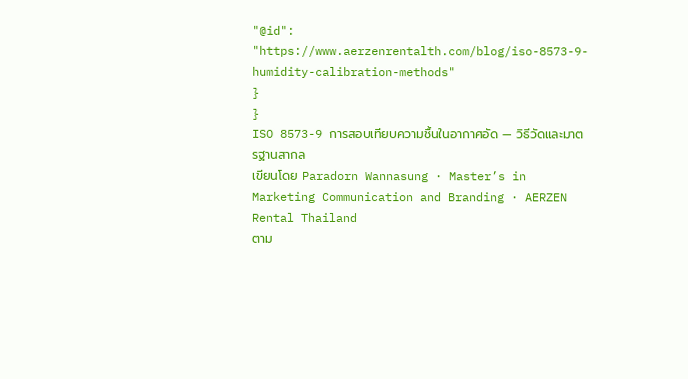"@id": "https://www.aerzenrentalth.com/blog/iso-8573-9-humidity-calibration-methods"
}
}
ISO 8573-9 การสอบเทียบความชื้นในอากาศอัด — วิธีวัดและมาตรฐานสากล
เขียนโดย Paradorn Wannasung · Master’s in Marketing Communication and Branding · AERZEN Rental Thailand
ตาม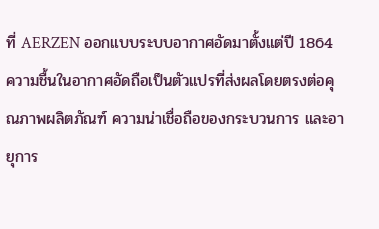ที่ AERZEN ออกแบบระบบอากาศอัดมาตั้งแต่ปี 1864 ความชื้นในอากาศอัดถือเป็นตัวแปรที่ส่งผลโดยตรงต่อคุณภาพผลิตภัณฑ์ ความน่าเชื่อถือของกระบวนการ และอายุการ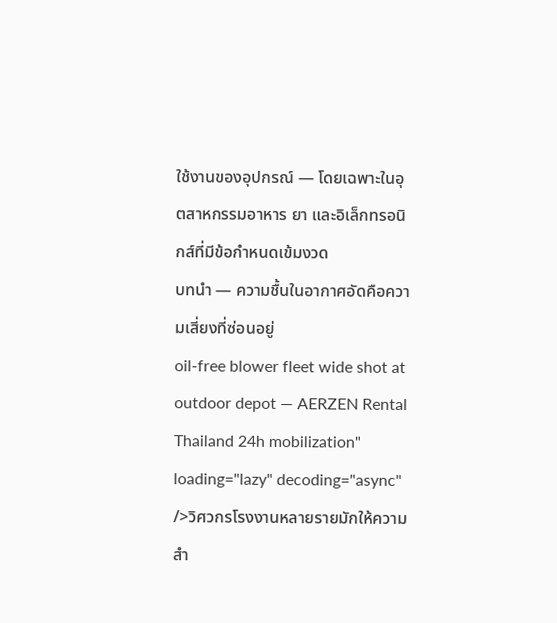ใช้งานของอุปกรณ์ — โดยเฉพาะในอุตสาหกรรมอาหาร ยา และอิเล็กทรอนิกส์ที่มีข้อกำหนดเข้มงวด
บทนำ — ความชื้นในอากาศอัดคือความเสี่ยงที่ซ่อนอยู่
oil-free blower fleet wide shot at outdoor depot — AERZEN Rental Thailand 24h mobilization" loading="lazy" decoding="async" />วิศวกรโรงงานหลายรายมักให้ความสำ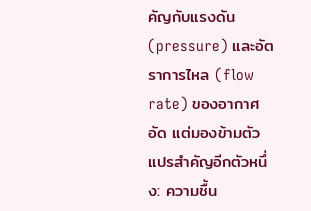คัญกับแรงดัน (pressure) และอัตราการไหล (flow rate) ของอากาศอัด แต่มองข้ามตัวแปรสำคัญอีกตัวหนึ่ง: ความชื้น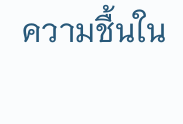ความชื้นใน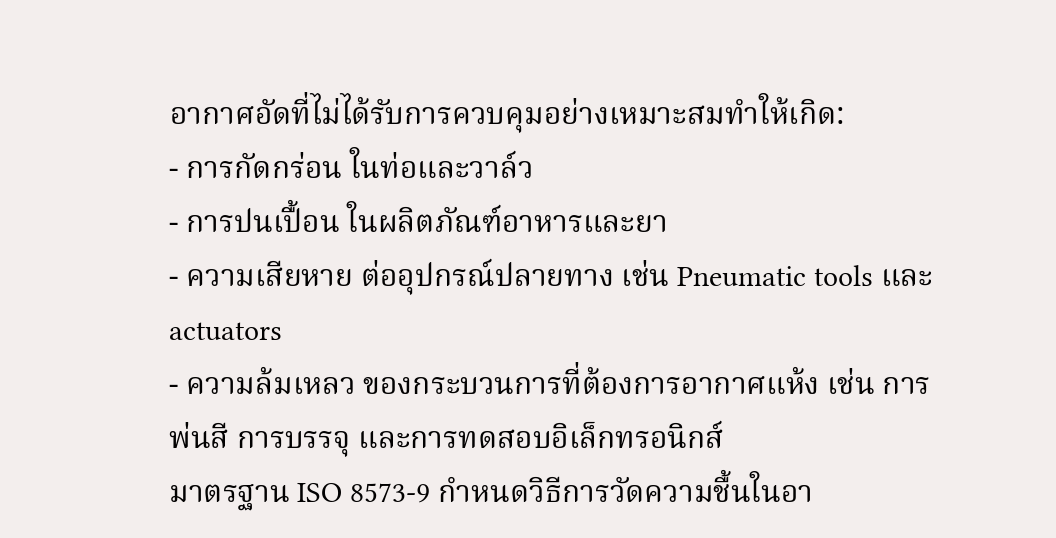อากาศอัดที่ไม่ได้รับการควบคุมอย่างเหมาะสมทำให้เกิด:
- การกัดกร่อน ในท่อและวาล์ว
- การปนเปื้อน ในผลิตภัณฑ์อาหารและยา
- ความเสียหาย ต่ออุปกรณ์ปลายทาง เช่น Pneumatic tools และ actuators
- ความล้มเหลว ของกระบวนการที่ต้องการอากาศแห้ง เช่น การพ่นสี การบรรจุ และการทดสอบอิเล็กทรอนิกส์
มาตรฐาน ISO 8573-9 กำหนดวิธีการวัดความชื้นในอา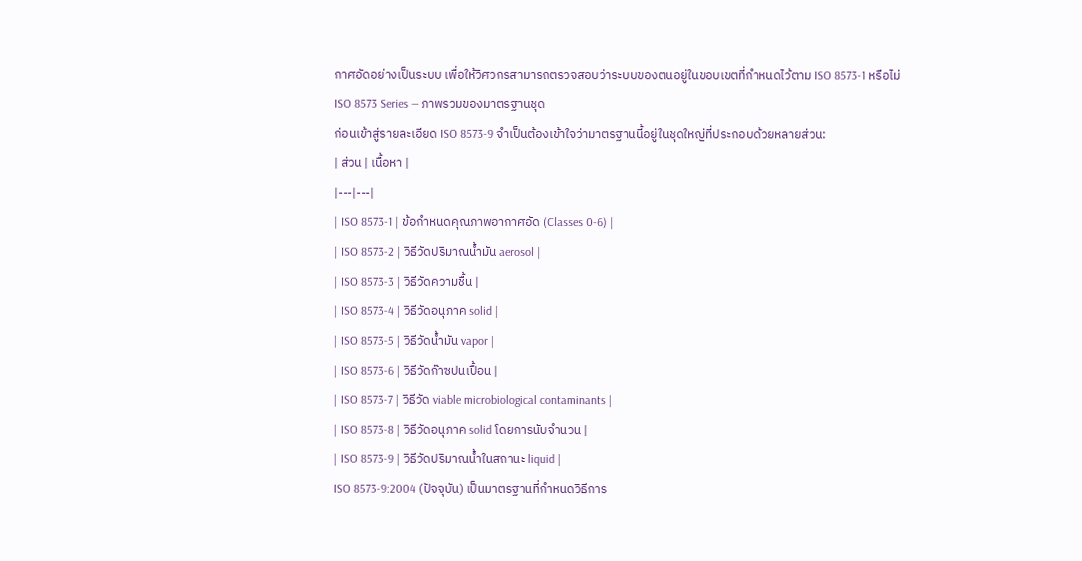กาศอัดอย่างเป็นระบบ เพื่อให้วิศวกรสามารถตรวจสอบว่าระบบของตนอยู่ในขอบเขตที่กำหนดไว้ตาม ISO 8573-1 หรือไม่
ISO 8573 Series — ภาพรวมของมาตรฐานชุด
ก่อนเข้าสู่รายละเอียด ISO 8573-9 จำเป็นต้องเข้าใจว่ามาตรฐานนี้อยู่ในชุดใหญ่ที่ประกอบด้วยหลายส่วน:
| ส่วน | เนื้อหา |
|---|---|
| ISO 8573-1 | ข้อกำหนดคุณภาพอากาศอัด (Classes 0-6) |
| ISO 8573-2 | วิธีวัดปริมาณน้ำมัน aerosol |
| ISO 8573-3 | วิธีวัดความชื้น |
| ISO 8573-4 | วิธีวัดอนุภาค solid |
| ISO 8573-5 | วิธีวัดน้ำมัน vapor |
| ISO 8573-6 | วิธีวัดก๊าซปนเปื้อน |
| ISO 8573-7 | วิธีวัด viable microbiological contaminants |
| ISO 8573-8 | วิธีวัดอนุภาค solid โดยการนับจำนวน |
| ISO 8573-9 | วิธีวัดปริมาณน้ำในสถานะ liquid |
ISO 8573-9:2004 (ปัจจุบัน) เป็นมาตรฐานที่กำหนดวิธีการ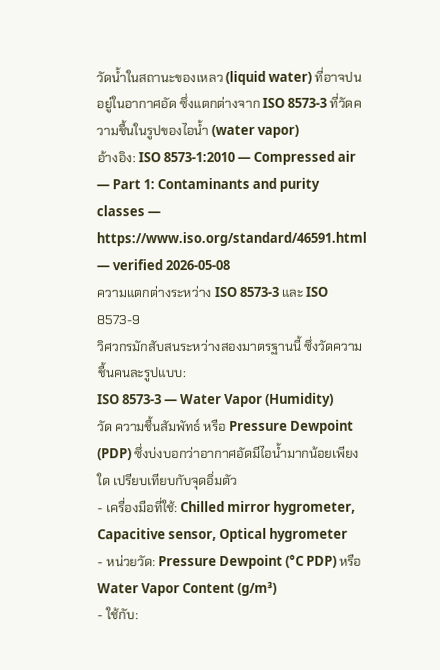วัดน้ำในสถานะของเหลว (liquid water) ที่อาจปนอยู่ในอากาศอัด ซึ่งแตกต่างจาก ISO 8573-3 ที่วัดความชื้นในรูปของไอน้ำ (water vapor)
อ้างอิง: ISO 8573-1:2010 — Compressed air — Part 1: Contaminants and purity classes — https://www.iso.org/standard/46591.html — verified 2026-05-08
ความแตกต่างระหว่าง ISO 8573-3 และ ISO 8573-9
วิศวกรมักสับสนระหว่างสองมาตรฐานนี้ ซึ่งวัดความชื้นคนละรูปแบบ:
ISO 8573-3 — Water Vapor (Humidity)
วัด ความชื้นสัมพัทธ์ หรือ Pressure Dewpoint (PDP) ซึ่งบ่งบอกว่าอากาศอัดมีไอน้ำมากน้อยเพียงใด เปรียบเทียบกับจุดอิ่มตัว
- เครื่องมือที่ใช้: Chilled mirror hygrometer, Capacitive sensor, Optical hygrometer
- หน่วยวัด: Pressure Dewpoint (°C PDP) หรือ Water Vapor Content (g/m³)
- ใช้กับ: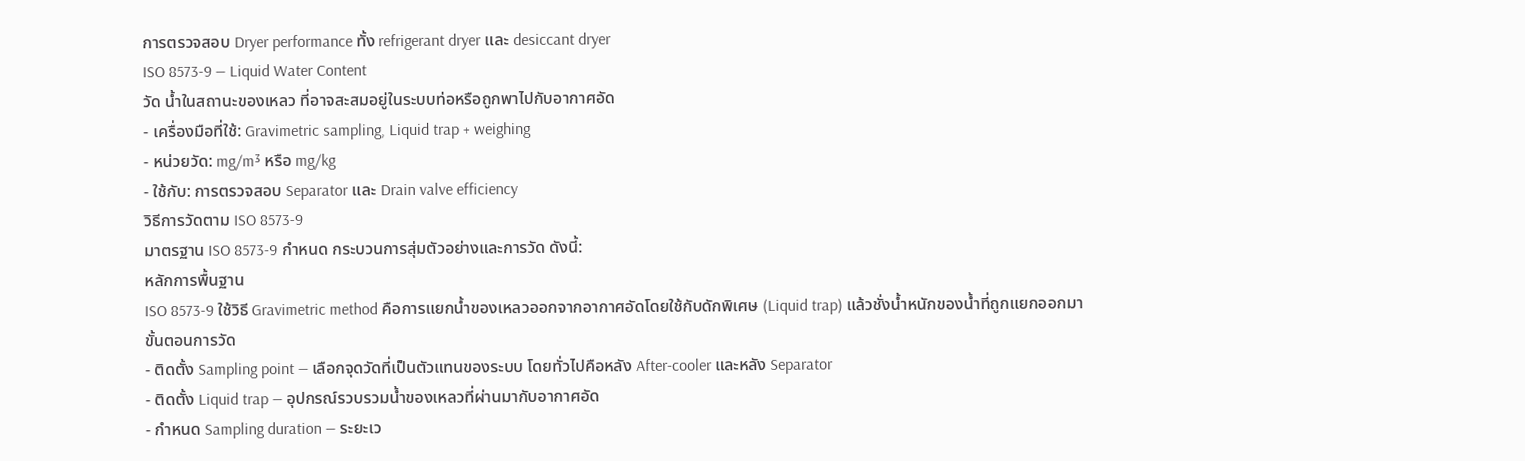การตรวจสอบ Dryer performance ทั้ง refrigerant dryer และ desiccant dryer
ISO 8573-9 — Liquid Water Content
วัด น้ำในสถานะของเหลว ที่อาจสะสมอยู่ในระบบท่อหรือถูกพาไปกับอากาศอัด
- เครื่องมือที่ใช้: Gravimetric sampling, Liquid trap + weighing
- หน่วยวัด: mg/m³ หรือ mg/kg
- ใช้กับ: การตรวจสอบ Separator และ Drain valve efficiency
วิธีการวัดตาม ISO 8573-9
มาตรฐาน ISO 8573-9 กำหนด กระบวนการสุ่มตัวอย่างและการวัด ดังนี้:
หลักการพื้นฐาน
ISO 8573-9 ใช้วิธี Gravimetric method คือการแยกน้ำของเหลวออกจากอากาศอัดโดยใช้กับดักพิเศษ (Liquid trap) แล้วชั่งน้ำหนักของน้ำที่ถูกแยกออกมา
ขั้นตอนการวัด
- ติดตั้ง Sampling point — เลือกจุดวัดที่เป็นตัวแทนของระบบ โดยทั่วไปคือหลัง After-cooler และหลัง Separator
- ติดตั้ง Liquid trap — อุปกรณ์รวบรวมน้ำของเหลวที่ผ่านมากับอากาศอัด
- กำหนด Sampling duration — ระยะเว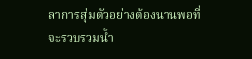ลาการสุ่มตัวอย่างต้องนานพอที่จะรวบรวมน้ำ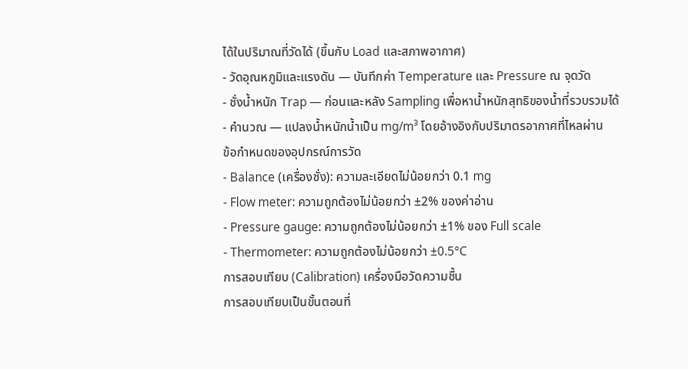ได้ในปริมาณที่วัดได้ (ขึ้นกับ Load และสภาพอากาศ)
- วัดอุณหภูมิและแรงดัน — บันทึกค่า Temperature และ Pressure ณ จุดวัด
- ชั่งน้ำหนัก Trap — ก่อนและหลัง Sampling เพื่อหาน้ำหนักสุทธิของน้ำที่รวบรวมได้
- คำนวณ — แปลงน้ำหนักน้ำเป็น mg/m³ โดยอ้างอิงกับปริมาตรอากาศที่ไหลผ่าน
ข้อกำหนดของอุปกรณ์การวัด
- Balance (เครื่องชั่ง): ความละเอียดไม่น้อยกว่า 0.1 mg
- Flow meter: ความถูกต้องไม่น้อยกว่า ±2% ของค่าอ่าน
- Pressure gauge: ความถูกต้องไม่น้อยกว่า ±1% ของ Full scale
- Thermometer: ความถูกต้องไม่น้อยกว่า ±0.5°C
การสอบเทียบ (Calibration) เครื่องมือวัดความชื้น
การสอบเทียบเป็นขั้นตอนที่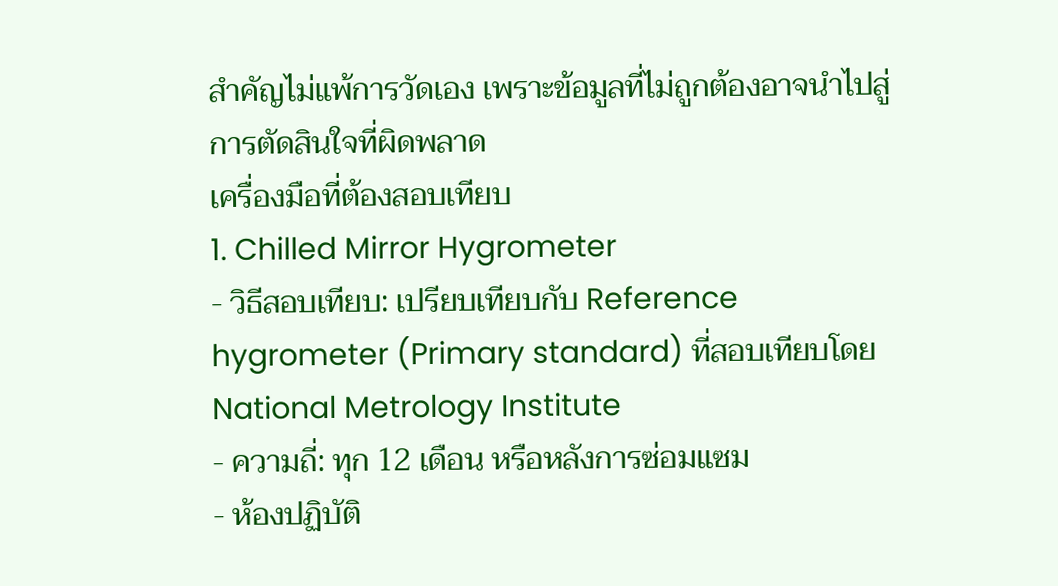สำคัญไม่แพ้การวัดเอง เพราะข้อมูลที่ไม่ถูกต้องอาจนำไปสู่การตัดสินใจที่ผิดพลาด
เครื่องมือที่ต้องสอบเทียบ
1. Chilled Mirror Hygrometer
- วิธีสอบเทียบ: เปรียบเทียบกับ Reference hygrometer (Primary standard) ที่สอบเทียบโดย National Metrology Institute
- ความถี่: ทุก 12 เดือน หรือหลังการซ่อมแซม
- ห้องปฏิบัติ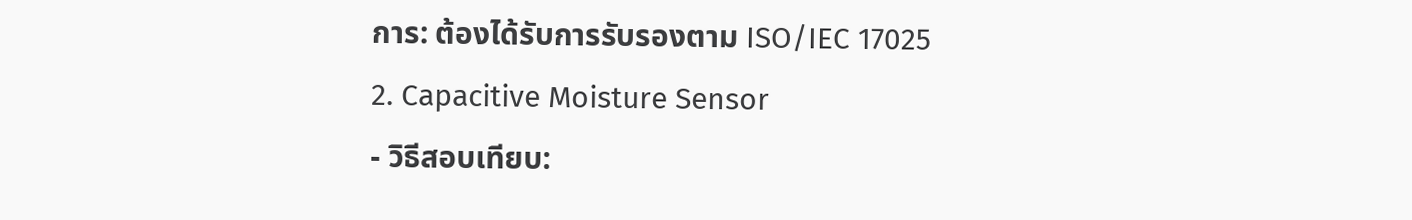การ: ต้องได้รับการรับรองตาม ISO/IEC 17025
2. Capacitive Moisture Sensor
- วิธีสอบเทียบ: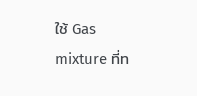ใช้ Gas mixture ที่ท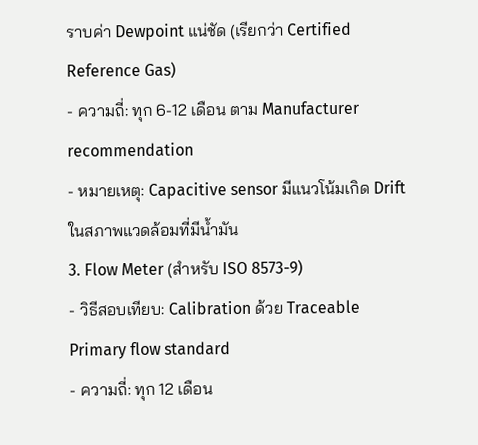ราบค่า Dewpoint แน่ชัด (เรียกว่า Certified Reference Gas)
- ความถี่: ทุก 6-12 เดือน ตาม Manufacturer recommendation
- หมายเหตุ: Capacitive sensor มีแนวโน้มเกิด Drift ในสภาพแวดล้อมที่มีน้ำมัน
3. Flow Meter (สำหรับ ISO 8573-9)
- วิธีสอบเทียบ: Calibration ด้วย Traceable Primary flow standard
- ความถี่: ทุก 12 เดือน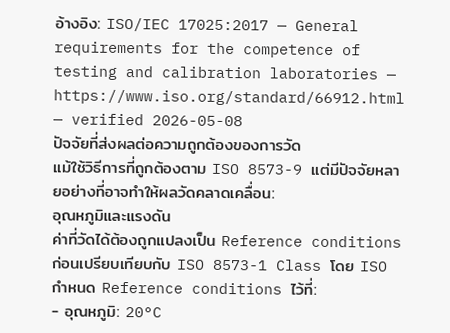อ้างอิง: ISO/IEC 17025:2017 — General requirements for the competence of testing and calibration laboratories — https://www.iso.org/standard/66912.html — verified 2026-05-08
ปัจจัยที่ส่งผลต่อความถูกต้องของการวัด
แม้ใช้วิธีการที่ถูกต้องตาม ISO 8573-9 แต่มีปัจจัยหลายอย่างที่อาจทำให้ผลวัดคลาดเคลื่อน:
อุณหภูมิและแรงดัน
ค่าที่วัดได้ต้องถูกแปลงเป็น Reference conditions ก่อนเปรียบเทียบกับ ISO 8573-1 Class โดย ISO กำหนด Reference conditions ไว้ที่:
- อุณหภูมิ: 20°C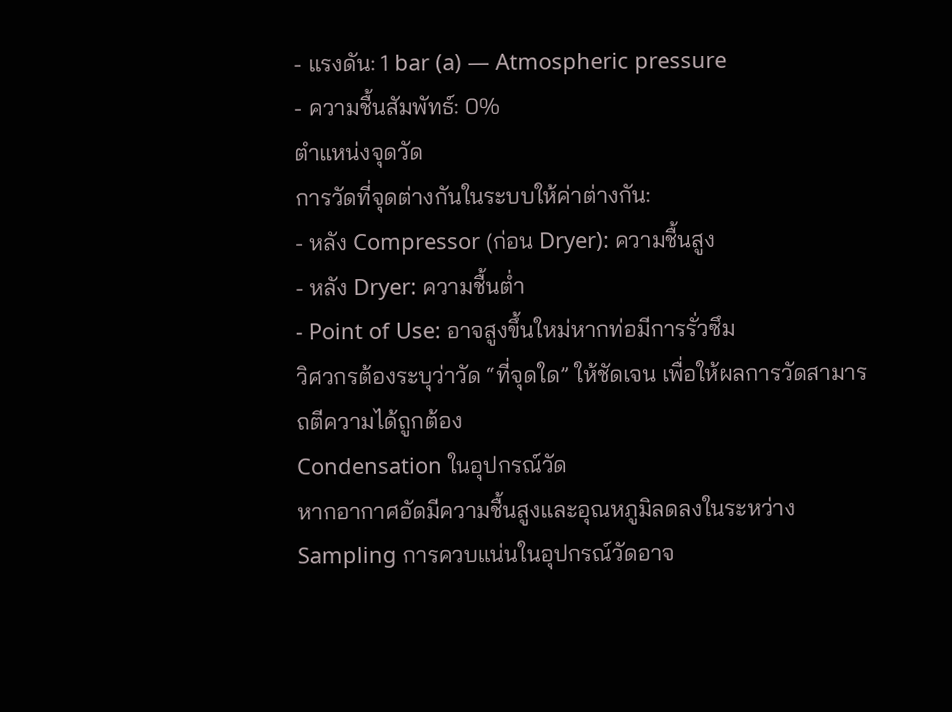- แรงดัน: 1 bar (a) — Atmospheric pressure
- ความชื้นสัมพัทธ์: 0%
ตำแหน่งจุดวัด
การวัดที่จุดต่างกันในระบบให้ค่าต่างกัน:
- หลัง Compressor (ก่อน Dryer): ความชื้นสูง
- หลัง Dryer: ความชื้นต่ำ
- Point of Use: อาจสูงขึ้นใหม่หากท่อมีการรั่วซึม
วิศวกรต้องระบุว่าวัด “ที่จุดใด” ให้ชัดเจน เพื่อให้ผลการวัดสามารถตีความได้ถูกต้อง
Condensation ในอุปกรณ์วัด
หากอากาศอัดมีความชื้นสูงและอุณหภูมิลดลงในระหว่าง Sampling การควบแน่นในอุปกรณ์วัดอาจ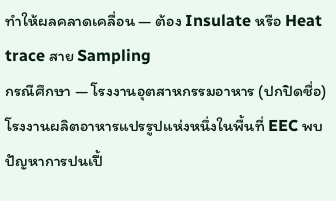ทำให้ผลคลาดเคลื่อน — ต้อง Insulate หรือ Heat trace สาย Sampling
กรณีศึกษา — โรงงานอุตสาหกรรมอาหาร (ปกปิดชื่อ)
โรงงานผลิตอาหารแปรรูปแห่งหนึ่งในพื้นที่ EEC พบปัญหาการปนเปื้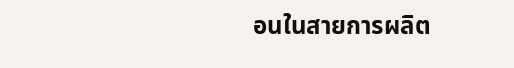อนในสายการผลิต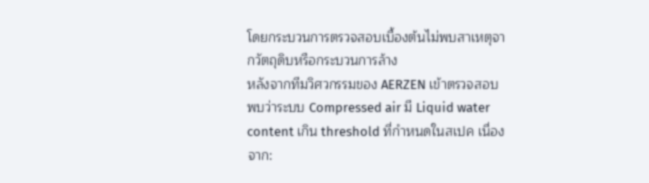โดยกระบวนการตรวจสอบเบื้องต้นไม่พบสาเหตุจากวัตถุดิบหรือกระบวนการล้าง
หลังจากทีมวิศวกรรมของ AERZEN เข้าตรวจสอบ พบว่าระบบ Compressed air มี Liquid water content เกิน threshold ที่กำหนดในสเปค เนื่องจาก: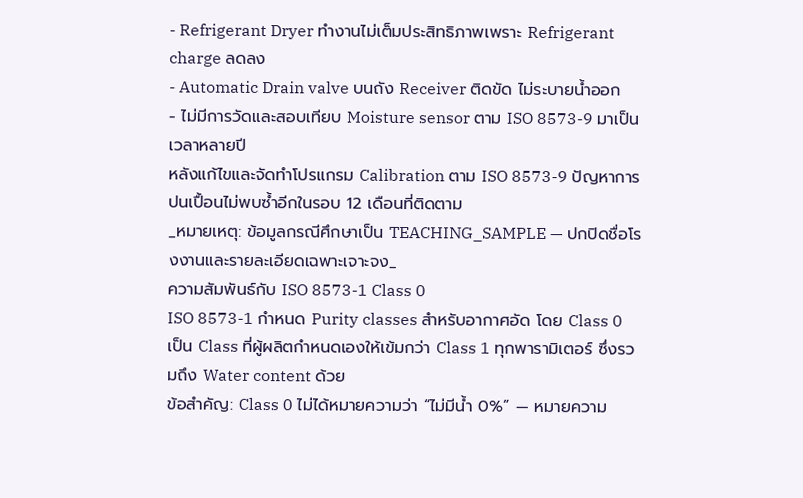- Refrigerant Dryer ทำงานไม่เต็มประสิทธิภาพเพราะ Refrigerant charge ลดลง
- Automatic Drain valve บนถัง Receiver ติดขัด ไม่ระบายน้ำออก
- ไม่มีการวัดและสอบเทียบ Moisture sensor ตาม ISO 8573-9 มาเป็นเวลาหลายปี
หลังแก้ไขและจัดทำโปรแกรม Calibration ตาม ISO 8573-9 ปัญหาการปนเปื้อนไม่พบซ้ำอีกในรอบ 12 เดือนที่ติดตาม
_หมายเหตุ: ข้อมูลกรณีศึกษาเป็น TEACHING_SAMPLE — ปกปิดชื่อโรงงานและรายละเอียดเฉพาะเจาะจง_
ความสัมพันธ์กับ ISO 8573-1 Class 0
ISO 8573-1 กำหนด Purity classes สำหรับอากาศอัด โดย Class 0 เป็น Class ที่ผู้ผลิตกำหนดเองให้เข้มกว่า Class 1 ทุกพารามิเตอร์ ซึ่งรวมถึง Water content ด้วย
ข้อสำคัญ: Class 0 ไม่ได้หมายความว่า “ไม่มีน้ำ 0%” — หมายความ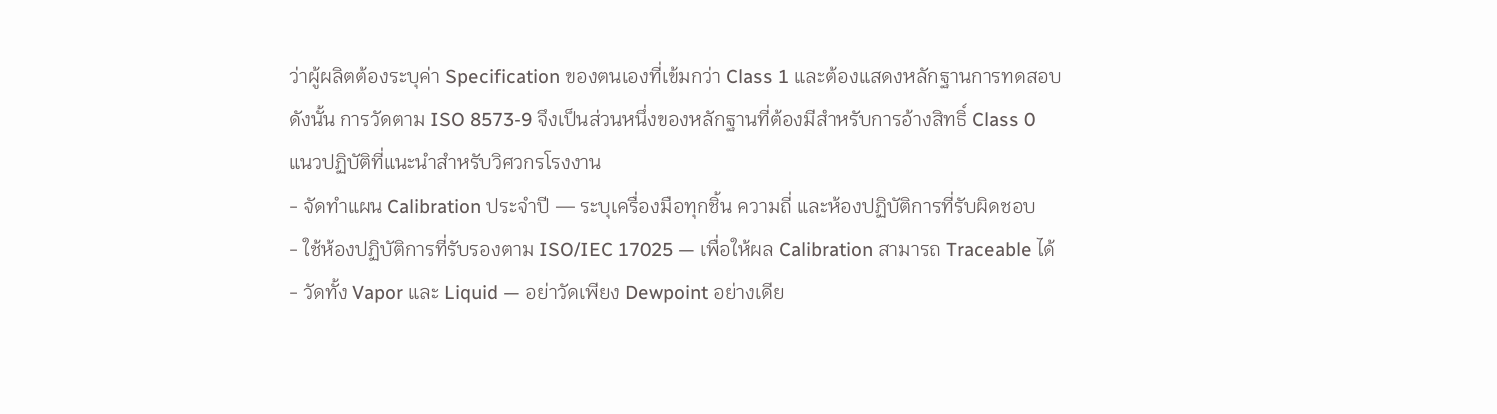ว่าผู้ผลิตต้องระบุค่า Specification ของตนเองที่เข้มกว่า Class 1 และต้องแสดงหลักฐานการทดสอบ
ดังนั้น การวัดตาม ISO 8573-9 จึงเป็นส่วนหนึ่งของหลักฐานที่ต้องมีสำหรับการอ้างสิทธิ์ Class 0
แนวปฏิบัติที่แนะนำสำหรับวิศวกรโรงงาน
- จัดทำแผน Calibration ประจำปี — ระบุเครื่องมือทุกชิ้น ความถี่ และห้องปฏิบัติการที่รับผิดชอบ
- ใช้ห้องปฏิบัติการที่รับรองตาม ISO/IEC 17025 — เพื่อให้ผล Calibration สามารถ Traceable ได้
- วัดทั้ง Vapor และ Liquid — อย่าวัดเพียง Dewpoint อย่างเดีย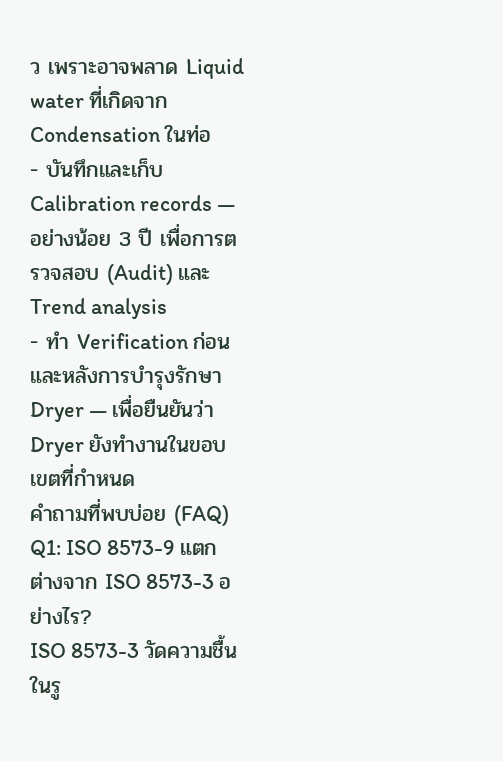ว เพราะอาจพลาด Liquid water ที่เกิดจาก Condensation ในท่อ
- บันทึกและเก็บ Calibration records — อย่างน้อย 3 ปี เพื่อการตรวจสอบ (Audit) และ Trend analysis
- ทำ Verification ก่อนและหลังการบำรุงรักษา Dryer — เพื่อยืนยันว่า Dryer ยังทำงานในขอบเขตที่กำหนด
คำถามที่พบบ่อย (FAQ)
Q1: ISO 8573-9 แตกต่างจาก ISO 8573-3 อย่างไร?
ISO 8573-3 วัดความชื้นในรู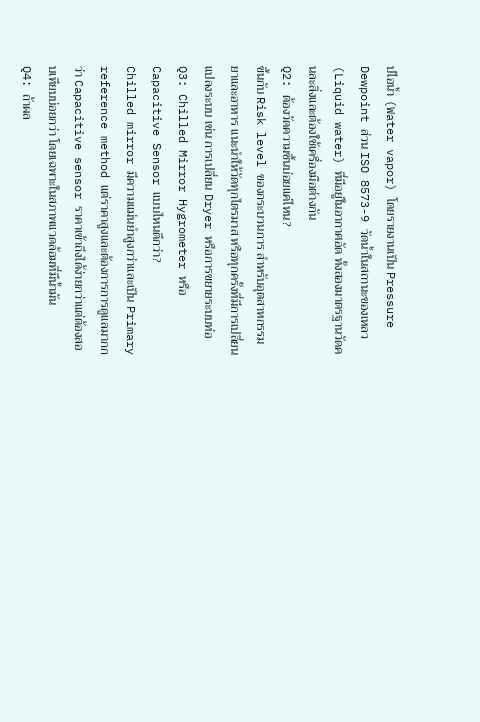ปไอน้ำ (Water vapor) โดยรายงานเป็น Pressure Dewpoint ส่วน ISO 8573-9 วัดน้ำในสถานะของเหลว (Liquid water) ที่มีอยู่ในอากาศอัด ทั้งสองมาตรฐานวัดคนละสิ่งและต้องใช้เครื่องมือต่างกัน
Q2: ต้องวัดความชื้นบ่อยแค่ไหน?
ขึ้นกับ Risk level ของกระบวนการ สำหรับอุตสาหกรรมยาและอาหาร แนะนำให้วัดทุกไตรมาส หรือทุกครั้งที่มีการเปลี่ยนแปลงระบบ เช่น การเปลี่ยน Dryer หรือการขยายระบบท่อ
Q3: Chilled Mirror Hygrometer หรือ Capacitive Sensor แบบไหนดีกว่า?
Chilled mirror มีความแม่นยำสูงกว่าและเป็น Primary reference method แต่ราคาสูงและต้องการการดูแลมากกว่า Capacitive sensor ราคาเข้าถึงได้ง่ายกว่าแต่ต้องสอบเทียบบ่อยกว่า โดยเฉพาะในสภาพแวดล้อมที่มีน้ำมัน
Q4: ถ้าผล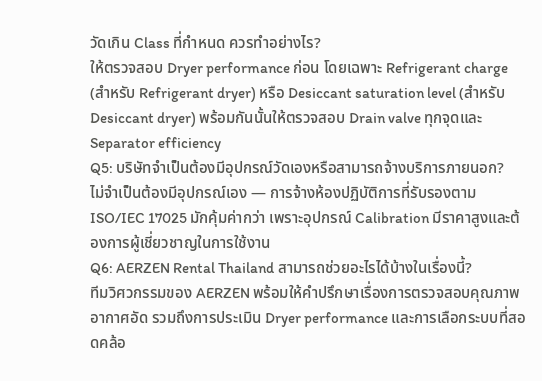วัดเกิน Class ที่กำหนด ควรทำอย่างไร?
ให้ตรวจสอบ Dryer performance ก่อน โดยเฉพาะ Refrigerant charge (สำหรับ Refrigerant dryer) หรือ Desiccant saturation level (สำหรับ Desiccant dryer) พร้อมกันนั้นให้ตรวจสอบ Drain valve ทุกจุดและ Separator efficiency
Q5: บริษัทจำเป็นต้องมีอุปกรณ์วัดเองหรือสามารถจ้างบริการภายนอก?
ไม่จำเป็นต้องมีอุปกรณ์เอง — การจ้างห้องปฏิบัติการที่รับรองตาม ISO/IEC 17025 มักคุ้มค่ากว่า เพราะอุปกรณ์ Calibration มีราคาสูงและต้องการผู้เชี่ยวชาญในการใช้งาน
Q6: AERZEN Rental Thailand สามารถช่วยอะไรได้บ้างในเรื่องนี้?
ทีมวิศวกรรมของ AERZEN พร้อมให้คำปรึกษาเรื่องการตรวจสอบคุณภาพอากาศอัด รวมถึงการประเมิน Dryer performance และการเลือกระบบที่สอดคล้อ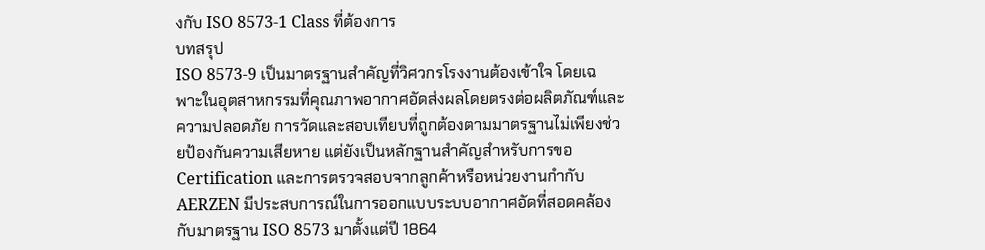งกับ ISO 8573-1 Class ที่ต้องการ
บทสรุป
ISO 8573-9 เป็นมาตรฐานสำคัญที่วิศวกรโรงงานต้องเข้าใจ โดยเฉพาะในอุตสาหกรรมที่คุณภาพอากาศอัดส่งผลโดยตรงต่อผลิตภัณฑ์และความปลอดภัย การวัดและสอบเทียบที่ถูกต้องตามมาตรฐานไม่เพียงช่วยป้องกันความเสียหาย แต่ยังเป็นหลักฐานสำคัญสำหรับการขอ Certification และการตรวจสอบจากลูกค้าหรือหน่วยงานกำกับ
AERZEN มีประสบการณ์ในการออกแบบระบบอากาศอัดที่สอดคล้องกับมาตรฐาน ISO 8573 มาตั้งแต่ปี 1864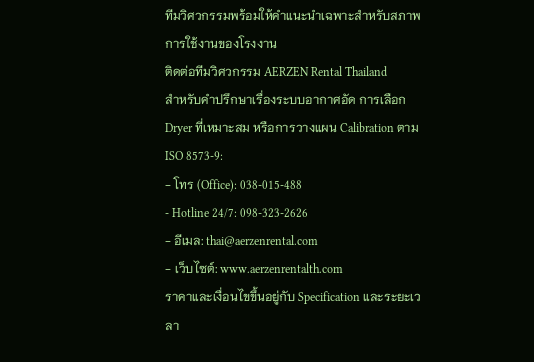ทีมวิศวกรรมพร้อมให้คำแนะนำเฉพาะสำหรับสภาพการใช้งานของโรงงาน
ติดต่อทีมวิศวกรรม AERZEN Rental Thailand
สำหรับคำปรึกษาเรื่องระบบอากาศอัด การเลือก Dryer ที่เหมาะสม หรือการวางแผน Calibration ตาม ISO 8573-9:
- โทร (Office): 038-015-488
- Hotline 24/7: 098-323-2626
- อีเมล: thai@aerzenrental.com
- เว็บไซต์: www.aerzenrentalth.com
ราคาและเงื่อนไขขึ้นอยู่กับ Specification และระยะเวลา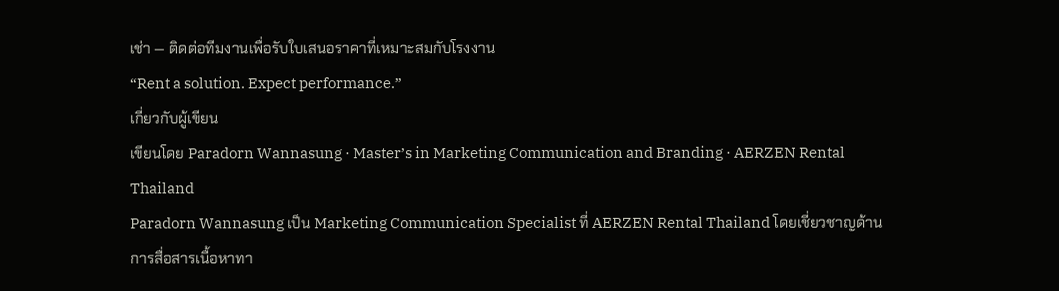เช่า — ติดต่อทีมงานเพื่อรับใบเสนอราคาที่เหมาะสมกับโรงงาน
“Rent a solution. Expect performance.”
เกี่ยวกับผู้เขียน
เขียนโดย Paradorn Wannasung · Master’s in Marketing Communication and Branding · AERZEN Rental Thailand
Paradorn Wannasung เป็น Marketing Communication Specialist ที่ AERZEN Rental Thailand โดยเชี่ยวชาญด้านการสื่อสารเนื้อหาทา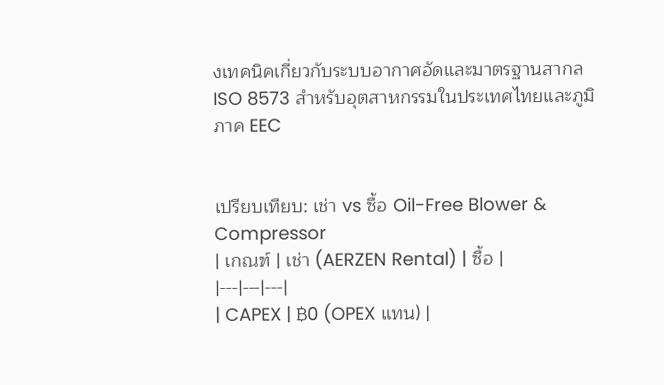งเทคนิคเกี่ยวกับระบบอากาศอัดและมาตรฐานสากล ISO 8573 สำหรับอุตสาหกรรมในประเทศไทยและภูมิภาค EEC


เปรียบเทียบ: เช่า vs ซื้อ Oil-Free Blower & Compressor
| เกณฑ์ | เช่า (AERZEN Rental) | ซื้อ |
|---|---|---|
| CAPEX | ฿0 (OPEX แทน) |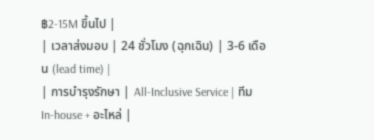฿2-15M ขึ้นไป |
| เวลาส่งมอบ | 24 ชั่วโมง (ฉุกเฉิน) | 3-6 เดือน (lead time) |
| การบำรุงรักษา | All-Inclusive Service | ทีม In-house + อะไหล่ |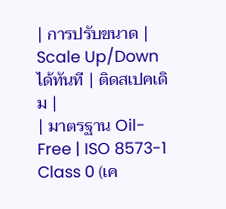| การปรับขนาด | Scale Up/Down ได้ทันที | ติดสเปคเดิม |
| มาตรฐาน Oil-Free | ISO 8573-1 Class 0 (เค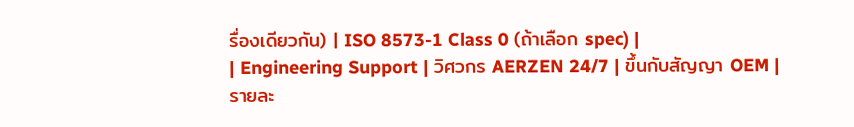รื่องเดียวกัน) | ISO 8573-1 Class 0 (ถ้าเลือก spec) |
| Engineering Support | วิศวกร AERZEN 24/7 | ขึ้นกับสัญญา OEM |
รายละ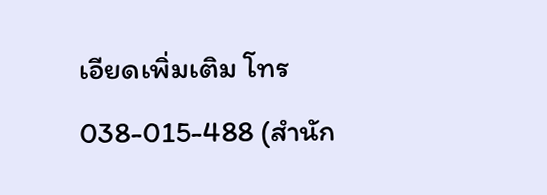เอียดเพิ่มเติม โทร 038-015-488 (สำนัก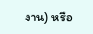งาน) หรือ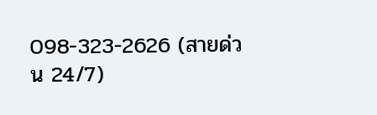098-323-2626 (สายด่วน 24/7)